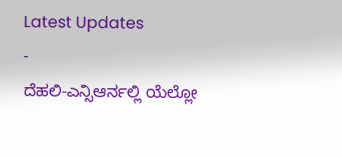Latest Updates
-
ದೆಹಲಿ-ಎನ್ಸಿಆರ್ನಲ್ಲಿ ಯೆಲ್ಲೋ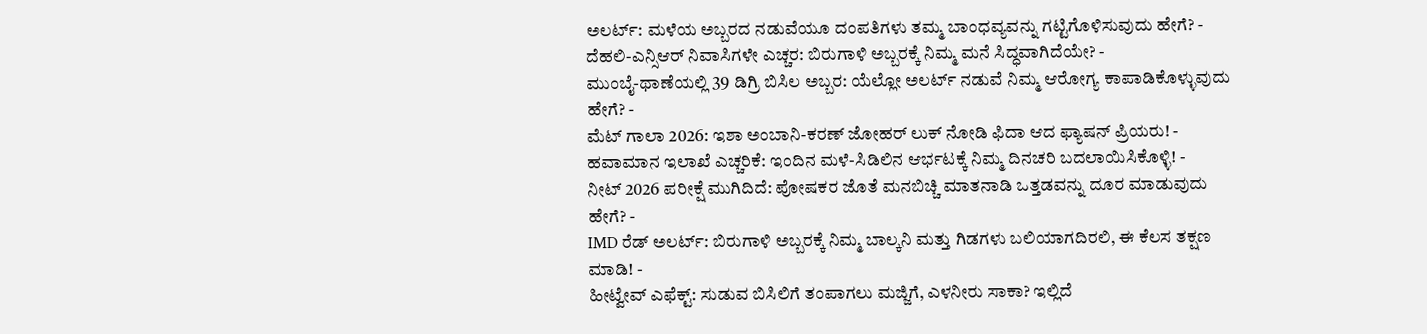ಅಲರ್ಟ್: ಮಳೆಯ ಅಬ್ಬರದ ನಡುವೆಯೂ ದಂಪತಿಗಳು ತಮ್ಮ ಬಾಂಧವ್ಯವನ್ನು ಗಟ್ಟಿಗೊಳಿಸುವುದು ಹೇಗೆ? -
ದೆಹಲಿ-ಎನ್ಸಿಆರ್ ನಿವಾಸಿಗಳೇ ಎಚ್ಚರ: ಬಿರುಗಾಳಿ ಅಬ್ಬರಕ್ಕೆ ನಿಮ್ಮ ಮನೆ ಸಿದ್ಧವಾಗಿದೆಯೇ? -
ಮುಂಬೈ-ಥಾಣೆಯಲ್ಲಿ 39 ಡಿಗ್ರಿ ಬಿಸಿಲ ಅಬ್ಬರ: ಯೆಲ್ಲೋ ಅಲರ್ಟ್ ನಡುವೆ ನಿಮ್ಮ ಆರೋಗ್ಯ ಕಾಪಾಡಿಕೊಳ್ಳುವುದು ಹೇಗೆ? -
ಮೆಟ್ ಗಾಲಾ 2026: ಇಶಾ ಅಂಬಾನಿ-ಕರಣ್ ಜೋಹರ್ ಲುಕ್ ನೋಡಿ ಫಿದಾ ಆದ ಫ್ಯಾಷನ್ ಪ್ರಿಯರು! -
ಹವಾಮಾನ ಇಲಾಖೆ ಎಚ್ಚರಿಕೆ: ಇಂದಿನ ಮಳೆ-ಸಿಡಿಲಿನ ಆರ್ಭಟಕ್ಕೆ ನಿಮ್ಮ ದಿನಚರಿ ಬದಲಾಯಿಸಿಕೊಳ್ಳಿ! -
ನೀಟ್ 2026 ಪರೀಕ್ಷೆ ಮುಗಿದಿದೆ: ಪೋಷಕರ ಜೊತೆ ಮನಬಿಚ್ಚಿ ಮಾತನಾಡಿ ಒತ್ತಡವನ್ನು ದೂರ ಮಾಡುವುದು ಹೇಗೆ? -
IMD ರೆಡ್ ಅಲರ್ಟ್: ಬಿರುಗಾಳಿ ಅಬ್ಬರಕ್ಕೆ ನಿಮ್ಮ ಬಾಲ್ಕನಿ ಮತ್ತು ಗಿಡಗಳು ಬಲಿಯಾಗದಿರಲಿ, ಈ ಕೆಲಸ ತಕ್ಷಣ ಮಾಡಿ! -
ಹೀಟ್ವೇವ್ ಎಫೆಕ್ಟ್: ಸುಡುವ ಬಿಸಿಲಿಗೆ ತಂಪಾಗಲು ಮಜ್ಜಿಗೆ, ಎಳನೀರು ಸಾಕಾ? ಇಲ್ಲಿದೆ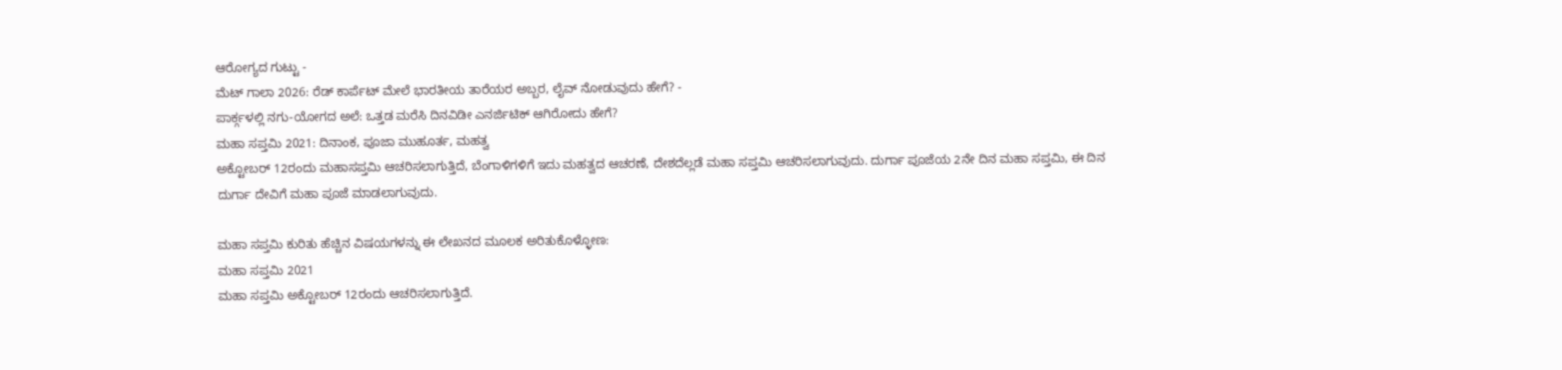ಆರೋಗ್ಯದ ಗುಟ್ಟು -
ಮೆಟ್ ಗಾಲಾ 2026: ರೆಡ್ ಕಾರ್ಪೆಟ್ ಮೇಲೆ ಭಾರತೀಯ ತಾರೆಯರ ಅಬ್ಬರ, ಲೈವ್ ನೋಡುವುದು ಹೇಗೆ? -
ಪಾರ್ಕ್ಗಳಲ್ಲಿ ನಗು-ಯೋಗದ ಅಲೆ: ಒತ್ತಡ ಮರೆಸಿ ದಿನವಿಡೀ ಎನರ್ಜಿಟಿಕ್ ಆಗಿರೋದು ಹೇಗೆ?
ಮಹಾ ಸಪ್ತಮಿ 2021: ದಿನಾಂಕ, ಪೂಜಾ ಮುಹೂರ್ತ, ಮಹತ್ವ
ಅಕ್ಟೋಬರ್ 12ರಂದು ಮಹಾಸಪ್ತಮಿ ಆಚರಿಸಲಾಗುತ್ತಿದೆ, ಬೆಂಗಾಳಿಗಳಿಗೆ ಇದು ಮಹತ್ವದ ಆಚರಣೆ, ದೇಶದೆಲ್ಲಡೆ ಮಹಾ ಸಪ್ತಮಿ ಆಚರಿಸಲಾಗುವುದು. ದುರ್ಗಾ ಪೂಜೆಯ 2ನೇ ದಿನ ಮಹಾ ಸಪ್ತಮಿ, ಈ ದಿನ ದುರ್ಗಾ ದೇವಿಗೆ ಮಹಾ ಪೂಜೆ ಮಾಡಲಾಗುವುದು.

ಮಹಾ ಸಪ್ತಮಿ ಕುರಿತು ಹೆಚ್ಚಿನ ವಿಷಯಗಳನ್ನು ಈ ಲೇಖನದ ಮೂಲಕ ಅರಿತುಕೊಳ್ಳೋಣ:
ಮಹಾ ಸಪ್ತಮಿ 2021
ಮಹಾ ಸಪ್ತಮಿ ಅಕ್ಟೋಬರ್ 12ರಂದು ಆಚರಿಸಲಾಗುತ್ತಿದೆ.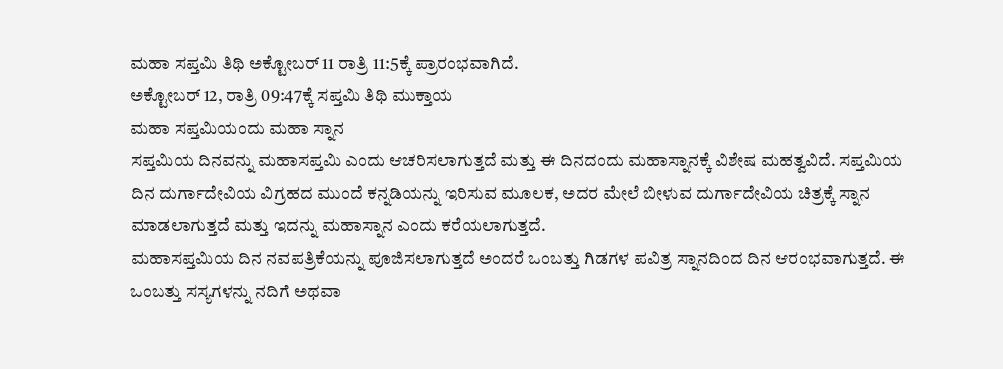ಮಹಾ ಸಪ್ತಮಿ ತಿಥಿ ಅಕ್ಟೋಬರ್ 11 ರಾತ್ರಿ 11:5ಕ್ಕೆ ಪ್ರಾರಂಭವಾಗಿದೆ.
ಅಕ್ಟೋಬರ್ 12, ರಾತ್ರಿ 09:47ಕ್ಕೆ ಸಪ್ತಮಿ ತಿಥಿ ಮುಕ್ತಾಯ
ಮಹಾ ಸಪ್ತಮಿಯಂದು ಮಹಾ ಸ್ನಾನ
ಸಪ್ತಮಿಯ ದಿನವನ್ನು ಮಹಾಸಪ್ತಮಿ ಎಂದು ಆಚರಿಸಲಾಗುತ್ತದೆ ಮತ್ತು ಈ ದಿನದಂದು ಮಹಾಸ್ನಾನಕ್ಕೆ ವಿಶೇಷ ಮಹತ್ವವಿದೆ. ಸಪ್ತಮಿಯ ದಿನ ದುರ್ಗಾದೇವಿಯ ವಿಗ್ರಹದ ಮುಂದೆ ಕನ್ನಡಿಯನ್ನು ಇರಿಸುವ ಮೂಲಕ, ಅದರ ಮೇಲೆ ಬೀಳುವ ದುರ್ಗಾದೇವಿಯ ಚಿತ್ರಕ್ಕೆ ಸ್ನಾನ ಮಾಡಲಾಗುತ್ತದೆ ಮತ್ತು ಇದನ್ನು ಮಹಾಸ್ನಾನ ಎಂದು ಕರೆಯಲಾಗುತ್ತದೆ.
ಮಹಾಸಪ್ತಮಿಯ ದಿನ ನವಪತ್ರಿಕೆಯನ್ನು ಪೂಜಿಸಲಾಗುತ್ತದೆ ಅಂದರೆ ಒಂಬತ್ತು ಗಿಡಗಳ ಪವಿತ್ರ ಸ್ನಾನದಿಂದ ದಿನ ಆರಂಭವಾಗುತ್ತದೆ. ಈ ಒಂಬತ್ತು ಸಸ್ಯಗಳನ್ನು ನದಿಗೆ ಅಥವಾ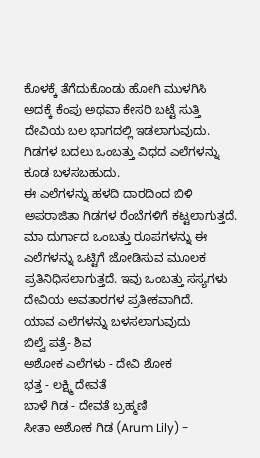ಕೊಳಕ್ಕೆ ತೆಗೆದುಕೊಂಡು ಹೋಗಿ ಮುಳಗಿಸಿ ಅದಕ್ಕೆ ಕೆಂಪು ಅಥವಾ ಕೇಸರಿ ಬಟ್ಟೆ ಸುತ್ತಿ ದೇವಿಯ ಬಲ ಭಾಗದಲ್ಲಿ ಇಡಲಾಗುವುದು. ಗಿಡಗಳ ಬದಲು ಒಂಬತ್ತು ವಿಧದ ಎಲೆಗಳನ್ನು ಕೂಡ ಬಳಸಬಹುದು.
ಈ ಎಲೆಗಳನ್ನು ಹಳದಿ ದಾರದಿಂದ ಬಿಳಿ ಅಪರಾಜಿತಾ ಗಿಡಗಳ ರೆಂಬೆಗಳಿಗೆ ಕಟ್ಟಲಾಗುತ್ತದೆ. ಮಾ ದುರ್ಗಾದ ಒಂಬತ್ತು ರೂಪಗಳನ್ನು ಈ ಎಲೆಗಳನ್ನು ಒಟ್ಟಿಗೆ ಜೋಡಿಸುವ ಮೂಲಕ ಪ್ರತಿನಿಧಿಸಲಾಗುತ್ತದೆ. ಇವು ಒಂಬತ್ತು ಸಸ್ಯಗಳು ದೇವಿಯ ಅವತಾರಗಳ ಪ್ರತೀಕವಾಗಿದೆ.
ಯಾವ ಎಲೆಗಳನ್ನು ಬಳಸಲಾಗುವುದು
ಬಿಲ್ವೆ ಪತ್ರೆ- ಶಿವ
ಅಶೋಕ ಎಲೆಗಳು - ದೇವಿ ಶೋಕ
ಭತ್ತ - ಲಕ್ಷ್ಮಿ ದೇವತೆ
ಬಾಳೆ ಗಿಡ - ದೇವತೆ ಬ್ರಹ್ಮಣಿ
ಸೀತಾ ಅಶೋಕ ಗಿಡ (Arum Lily) -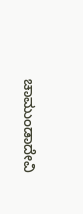ಚಾಮುಂಡಾದೇವಿ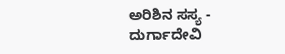ಅರಿಶಿನ ಸಸ್ಯ - ದುರ್ಗಾದೇವಿ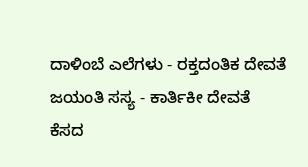ದಾಳಿಂಬೆ ಎಲೆಗಳು - ರಕ್ತದಂತಿಕ ದೇವತೆ
ಜಯಂತಿ ಸಸ್ಯ - ಕಾರ್ತಿಕೀ ದೇವತೆ
ಕೆಸದ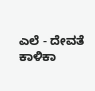ಎಲೆ - ದೇವತೆ ಕಾಳಿಕಾ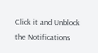Click it and Unblock the Notifications